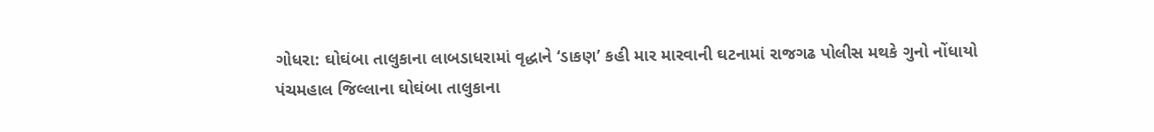ગોધરા: ઘોઘંબા તાલુકાના લાબડાધરામાં વૃદ્ધાને ‘ડાકણ’ કહી માર મારવાની ઘટનામાં રાજગઢ પોલીસ મથકે ગુનો નોંધાયો
પંચમહાલ જિલ્લાના ઘોઘંબા તાલુકાના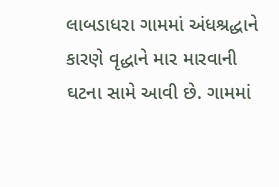લાબડાધરા ગામમાં અંધશ્રદ્ધાને કારણે વૃદ્ધાને માર મારવાની ઘટના સામે આવી છે. ગામમાં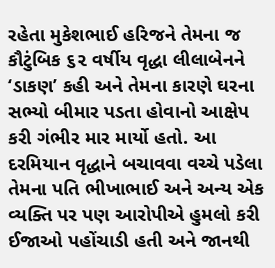રહેતા મુકેશભાઈ હરિજને તેમના જ કૌટુંબિક ૬૨ વર્ષીય વૃદ્ધા લીલાબેનને ‘ડાકણ’ કહી અને તેમના કારણે ઘરના સભ્યો બીમાર પડતા હોવાનો આક્ષેપ કરી ગંભીર માર માર્યો હતો. આ દરમિયાન વૃદ્ધાને બચાવવા વચ્ચે પડેલા તેમના પતિ ભીખાભાઈ અને અન્ય એક વ્યક્તિ પર પણ આરોપીએ હુમલો કરી ઈજાઓ પહોંચાડી હતી અને જાનથી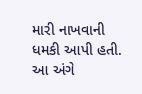મારી નાખવાની ધમકી આપી હતી. આ અંગે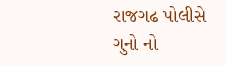રાજગઢ પોલીસે ગુનો નો